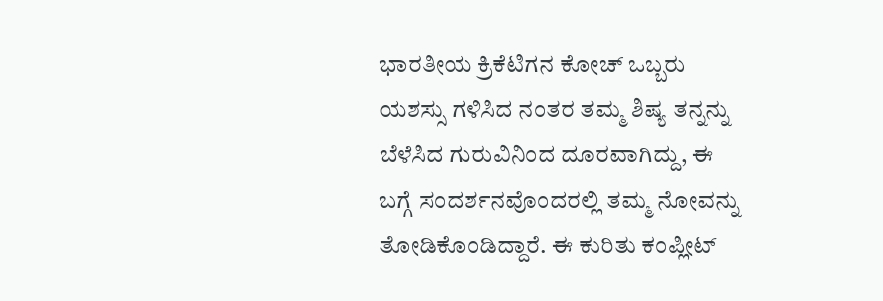ಭಾರತೀಯ ಕ್ರಿಕೆಟಿಗನ ಕೋಚ್ ಒಬ್ಬರು ಯಶಸ್ಸು ಗಳಿಸಿದ ನಂತರ ತಮ್ಮ ಶಿಷ್ಯ ತನ್ನನ್ನು ಬೆಳೆಸಿದ ಗುರುವಿನಿಂದ ದೂರವಾಗಿದ್ದು, ಈ ಬಗ್ಗೆ ಸಂದರ್ಶನವೊಂದರಲ್ಲಿ ತಮ್ಮ ನೋವನ್ನು ತೋಡಿಕೊಂಡಿದ್ದಾರೆ. ಈ ಕುರಿತು ಕಂಪ್ಲೀಟ್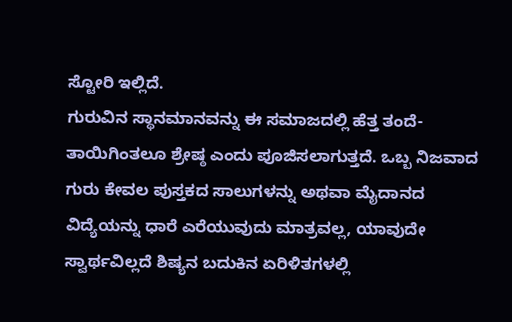ಸ್ಟೋರಿ ಇಲ್ಲಿದೆ.
ಗುರುವಿನ ಸ್ಥಾನಮಾನವನ್ನು ಈ ಸಮಾಜದಲ್ಲಿ ಹೆತ್ತ ತಂದೆ-ತಾಯಿಗಿಂತಲೂ ಶ್ರೇಷ್ಠ ಎಂದು ಪೂಜಿಸಲಾಗುತ್ತದೆ. ಒಬ್ಬ ನಿಜವಾದ ಗುರು ಕೇವಲ ಪುಸ್ತಕದ ಸಾಲುಗಳನ್ನು ಅಥವಾ ಮೈದಾನದ ವಿದ್ಯೆಯನ್ನು ಧಾರೆ ಎರೆಯುವುದು ಮಾತ್ರವಲ್ಲ, ಯಾವುದೇ ಸ್ವಾರ್ಥವಿಲ್ಲದೆ ಶಿಷ್ಯನ ಬದುಕಿನ ಏರಿಳಿತಗಳಲ್ಲಿ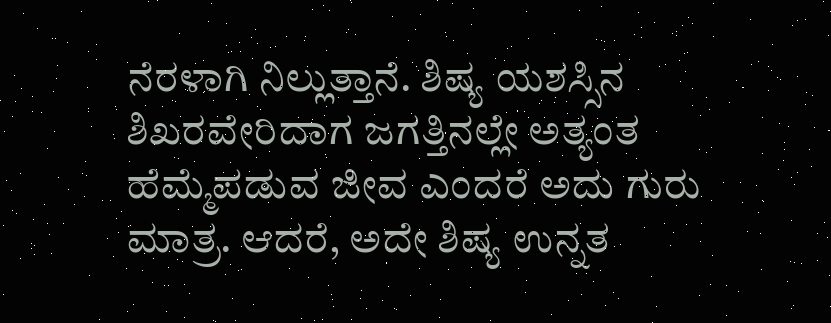ನೆರಳಾಗಿ ನಿಲ್ಲುತ್ತಾನೆ. ಶಿಷ್ಯ ಯಶಸ್ಸಿನ ಶಿಖರವೇರಿದಾಗ ಜಗತ್ತಿನಲ್ಲೇ ಅತ್ಯಂತ ಹೆಮ್ಮೆಪಡುವ ಜೀವ ಎಂದರೆ ಅದು ಗುರು ಮಾತ್ರ. ಆದರೆ, ಅದೇ ಶಿಷ್ಯ ಉನ್ನತ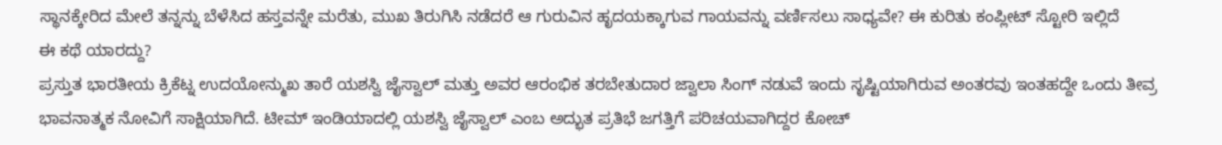ಸ್ಥಾನಕ್ಕೇರಿದ ಮೇಲೆ ತನ್ನನ್ನು ಬೆಳೆಸಿದ ಹಸ್ತವನ್ನೇ ಮರೆತು, ಮುಖ ತಿರುಗಿಸಿ ನಡೆದರೆ ಆ ಗುರುವಿನ ಹೃದಯಕ್ಕಾಗುವ ಗಾಯವನ್ನು ವರ್ಣಿಸಲು ಸಾಧ್ಯವೇ? ಈ ಕುರಿತು ಕಂಪ್ಲೀಟ್ ಸ್ಟೋರಿ ಇಲ್ಲಿದೆ
ಈ ಕಥೆ ಯಾರದ್ದು?
ಪ್ರಸ್ತುತ ಭಾರತೀಯ ಕ್ರಿಕೆಟ್ನ ಉದಯೋನ್ಮುಖ ತಾರೆ ಯಶಸ್ವಿ ಜೈಸ್ವಾಲ್ ಮತ್ತು ಅವರ ಆರಂಭಿಕ ತರಬೇತುದಾರ ಜ್ವಾಲಾ ಸಿಂಗ್ ನಡುವೆ ಇಂದು ಸೃಷ್ಟಿಯಾಗಿರುವ ಅಂತರವು ಇಂತಹದ್ದೇ ಒಂದು ತೀವ್ರ ಭಾವನಾತ್ಮಕ ನೋವಿಗೆ ಸಾಕ್ಷಿಯಾಗಿದೆ. ಟೀಮ್ ಇಂಡಿಯಾದಲ್ಲಿ ಯಶಸ್ವಿ ಜೈಸ್ವಾಲ್ ಎಂಬ ಅದ್ಭುತ ಪ್ರತಿಭೆ ಜಗತ್ತಿಗೆ ಪರಿಚಯವಾಗಿದ್ದರ ಕೋಚ್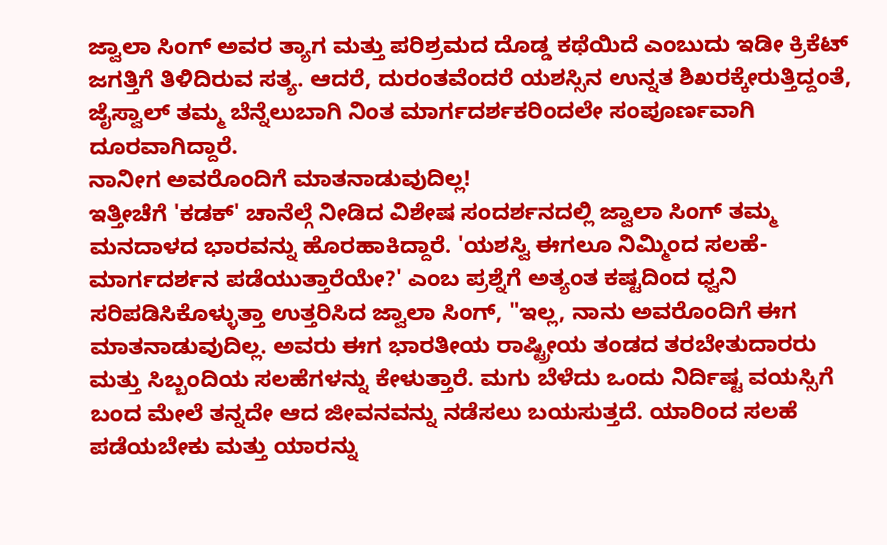ಜ್ವಾಲಾ ಸಿಂಗ್ ಅವರ ತ್ಯಾಗ ಮತ್ತು ಪರಿಶ್ರಮದ ದೊಡ್ಡ ಕಥೆಯಿದೆ ಎಂಬುದು ಇಡೀ ಕ್ರಿಕೆಟ್ ಜಗತ್ತಿಗೆ ತಿಳಿದಿರುವ ಸತ್ಯ. ಆದರೆ, ದುರಂತವೆಂದರೆ ಯಶಸ್ಸಿನ ಉನ್ನತ ಶಿಖರಕ್ಕೇರುತ್ತಿದ್ದಂತೆ, ಜೈಸ್ವಾಲ್ ತಮ್ಮ ಬೆನ್ನೆಲುಬಾಗಿ ನಿಂತ ಮಾರ್ಗದರ್ಶಕರಿಂದಲೇ ಸಂಪೂರ್ಣವಾಗಿ ದೂರವಾಗಿದ್ದಾರೆ.
ನಾನೀಗ ಅವರೊಂದಿಗೆ ಮಾತನಾಡುವುದಿಲ್ಲ!
ಇತ್ತೀಚೆಗೆ 'ಕಡಕ್' ಚಾನೆಲ್ಗೆ ನೀಡಿದ ವಿಶೇಷ ಸಂದರ್ಶನದಲ್ಲಿ ಜ್ವಾಲಾ ಸಿಂಗ್ ತಮ್ಮ ಮನದಾಳದ ಭಾರವನ್ನು ಹೊರಹಾಕಿದ್ದಾರೆ. 'ಯಶಸ್ವಿ ಈಗಲೂ ನಿಮ್ಮಿಂದ ಸಲಹೆ-ಮಾರ್ಗದರ್ಶನ ಪಡೆಯುತ್ತಾರೆಯೇ?' ಎಂಬ ಪ್ರಶ್ನೆಗೆ ಅತ್ಯಂತ ಕಷ್ಟದಿಂದ ಧ್ವನಿ ಸರಿಪಡಿಸಿಕೊಳ್ಳುತ್ತಾ ಉತ್ತರಿಸಿದ ಜ್ವಾಲಾ ಸಿಂಗ್, "ಇಲ್ಲ, ನಾನು ಅವರೊಂದಿಗೆ ಈಗ ಮಾತನಾಡುವುದಿಲ್ಲ. ಅವರು ಈಗ ಭಾರತೀಯ ರಾಷ್ಟ್ರೀಯ ತಂಡದ ತರಬೇತುದಾರರು ಮತ್ತು ಸಿಬ್ಬಂದಿಯ ಸಲಹೆಗಳನ್ನು ಕೇಳುತ್ತಾರೆ. ಮಗು ಬೆಳೆದು ಒಂದು ನಿರ್ದಿಷ್ಟ ವಯಸ್ಸಿಗೆ ಬಂದ ಮೇಲೆ ತನ್ನದೇ ಆದ ಜೀವನವನ್ನು ನಡೆಸಲು ಬಯಸುತ್ತದೆ. ಯಾರಿಂದ ಸಲಹೆ ಪಡೆಯಬೇಕು ಮತ್ತು ಯಾರನ್ನು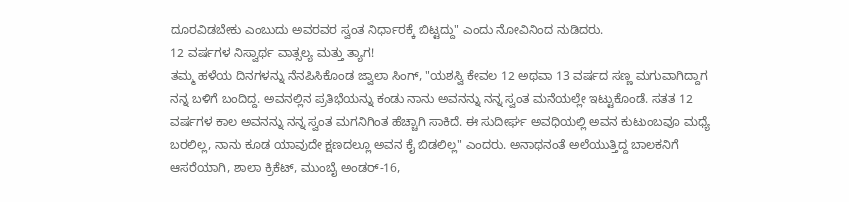ದೂರವಿಡಬೇಕು ಎಂಬುದು ಅವರವರ ಸ್ವಂತ ನಿರ್ಧಾರಕ್ಕೆ ಬಿಟ್ಟದ್ದು" ಎಂದು ನೋವಿನಿಂದ ನುಡಿದರು.
12 ವರ್ಷಗಳ ನಿಸ್ವಾರ್ಥ ವಾತ್ಸಲ್ಯ ಮತ್ತು ತ್ಯಾಗ!
ತಮ್ಮ ಹಳೆಯ ದಿನಗಳನ್ನು ನೆನಪಿಸಿಕೊಂಡ ಜ್ವಾಲಾ ಸಿಂಗ್, "ಯಶಸ್ವಿ ಕೇವಲ 12 ಅಥವಾ 13 ವರ್ಷದ ಸಣ್ಣ ಮಗುವಾಗಿದ್ದಾಗ ನನ್ನ ಬಳಿಗೆ ಬಂದಿದ್ದ. ಅವನಲ್ಲಿನ ಪ್ರತಿಭೆಯನ್ನು ಕಂಡು ನಾನು ಅವನನ್ನು ನನ್ನ ಸ್ವಂತ ಮನೆಯಲ್ಲೇ ಇಟ್ಟುಕೊಂಡೆ. ಸತತ 12 ವರ್ಷಗಳ ಕಾಲ ಅವನನ್ನು ನನ್ನ ಸ್ವಂತ ಮಗನಿಗಿಂತ ಹೆಚ್ಚಾಗಿ ಸಾಕಿದೆ. ಈ ಸುದೀರ್ಘ ಅವಧಿಯಲ್ಲಿ ಅವನ ಕುಟುಂಬವೂ ಮಧ್ಯೆ ಬರಲಿಲ್ಲ, ನಾನು ಕೂಡ ಯಾವುದೇ ಕ್ಷಣದಲ್ಲೂ ಅವನ ಕೈ ಬಿಡಲಿಲ್ಲ" ಎಂದರು. ಅನಾಥನಂತೆ ಅಲೆಯುತ್ತಿದ್ದ ಬಾಲಕನಿಗೆ ಆಸರೆಯಾಗಿ, ಶಾಲಾ ಕ್ರಿಕೆಟ್, ಮುಂಬೈ ಅಂಡರ್-16,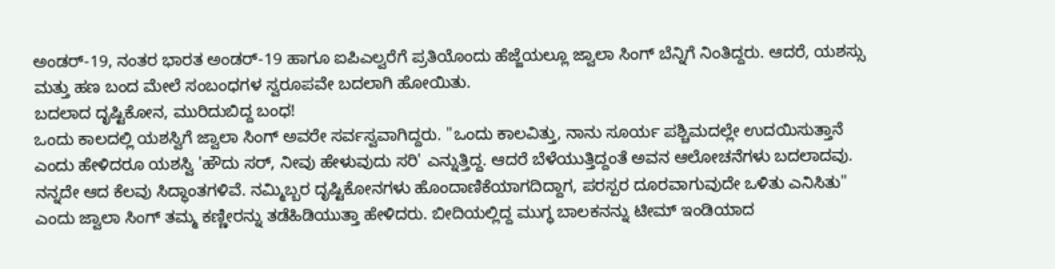ಅಂಡರ್-19, ನಂತರ ಭಾರತ ಅಂಡರ್-19 ಹಾಗೂ ಐಪಿಎಲ್ವರೆಗೆ ಪ್ರತಿಯೊಂದು ಹೆಜ್ಜೆಯಲ್ಲೂ ಜ್ವಾಲಾ ಸಿಂಗ್ ಬೆನ್ನಿಗೆ ನಿಂತಿದ್ದರು. ಆದರೆ, ಯಶಸ್ಸು ಮತ್ತು ಹಣ ಬಂದ ಮೇಲೆ ಸಂಬಂಧಗಳ ಸ್ವರೂಪವೇ ಬದಲಾಗಿ ಹೋಯಿತು.
ಬದಲಾದ ದೃಷ್ಟಿಕೋನ, ಮುರಿದುಬಿದ್ದ ಬಂಧ!
ಒಂದು ಕಾಲದಲ್ಲಿ ಯಶಸ್ವಿಗೆ ಜ್ವಾಲಾ ಸಿಂಗ್ ಅವರೇ ಸರ್ವಸ್ವವಾಗಿದ್ದರು. "ಒಂದು ಕಾಲವಿತ್ತು, ನಾನು ಸೂರ್ಯ ಪಶ್ಚಿಮದಲ್ಲೇ ಉದಯಿಸುತ್ತಾನೆ ಎಂದು ಹೇಳಿದರೂ ಯಶಸ್ವಿ 'ಹೌದು ಸರ್, ನೀವು ಹೇಳುವುದು ಸರಿ' ಎನ್ನುತ್ತಿದ್ದ. ಆದರೆ ಬೆಳೆಯುತ್ತಿದ್ದಂತೆ ಅವನ ಆಲೋಚನೆಗಳು ಬದಲಾದವು. ನನ್ನದೇ ಆದ ಕೆಲವು ಸಿದ್ಧಾಂತಗಳಿವೆ. ನಮ್ಮಿಬ್ಬರ ದೃಷ್ಟಿಕೋನಗಳು ಹೊಂದಾಣಿಕೆಯಾಗದಿದ್ದಾಗ, ಪರಸ್ಪರ ದೂರವಾಗುವುದೇ ಒಳಿತು ಎನಿಸಿತು" ಎಂದು ಜ್ವಾಲಾ ಸಿಂಗ್ ತಮ್ಮ ಕಣ್ಣೀರನ್ನು ತಡೆಹಿಡಿಯುತ್ತಾ ಹೇಳಿದರು. ಬೀದಿಯಲ್ಲಿದ್ದ ಮುಗ್ಧ ಬಾಲಕನನ್ನು ಟೀಮ್ ಇಂಡಿಯಾದ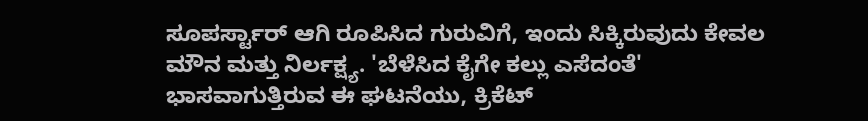ಸೂಪರ್ಸ್ಟಾರ್ ಆಗಿ ರೂಪಿಸಿದ ಗುರುವಿಗೆ, ಇಂದು ಸಿಕ್ಕಿರುವುದು ಕೇವಲ ಮೌನ ಮತ್ತು ನಿರ್ಲಕ್ಷ್ಯ. 'ಬೆಳೆಸಿದ ಕೈಗೇ ಕಲ್ಲು ಎಸೆದಂತೆ' ಭಾಸವಾಗುತ್ತಿರುವ ಈ ಘಟನೆಯು, ಕ್ರಿಕೆಟ್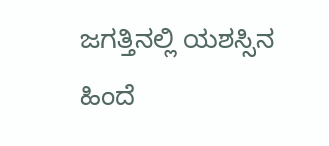ಜಗತ್ತಿನಲ್ಲಿ ಯಶಸ್ಸಿನ ಹಿಂದೆ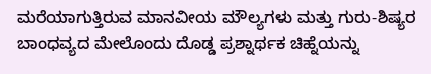ಮರೆಯಾಗುತ್ತಿರುವ ಮಾನವೀಯ ಮೌಲ್ಯಗಳು ಮತ್ತು ಗುರು-ಶಿಷ್ಯರ ಬಾಂಧವ್ಯದ ಮೇಲೊಂದು ದೊಡ್ಡ ಪ್ರಶ್ನಾರ್ಥಕ ಚಿಹ್ನೆಯನ್ನು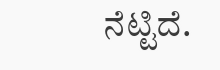ನೆಟ್ಟಿದೆ.